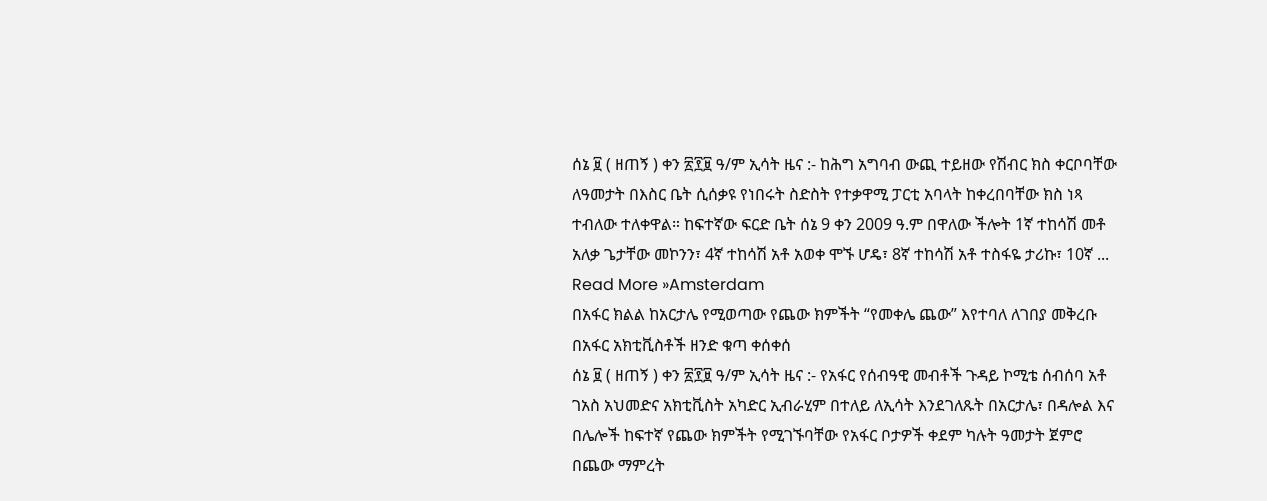ሰኔ ፱ ( ዘጠኝ ) ቀን ፳፻፱ ዓ/ም ኢሳት ዜና :- ከሕግ አግባብ ውጪ ተይዘው የሽብር ክስ ቀርቦባቸው ለዓመታት በእስር ቤት ሲሰቃዩ የነበሩት ስድስት የተቃዋሚ ፓርቲ አባላት ከቀረበባቸው ክስ ነጻ ተብለው ተለቀዋል። ከፍተኛው ፍርድ ቤት ሰኔ 9 ቀን 2009 ዓ.ም በዋለው ችሎት 1ኛ ተከሳሽ መቶ አለቃ ጌታቸው መኮንን፣ 4ኛ ተከሳሽ አቶ አወቀ ሞኙ ሆዴ፣ 8ኛ ተከሳሽ አቶ ተስፋዬ ታሪኩ፣ 10ኛ ...
Read More »Amsterdam
በአፋር ክልል ከአርታሌ የሚወጣው የጨው ክምችት “የመቀሌ ጨው” እየተባለ ለገበያ መቅረቡ በአፋር አክቲቪስቶች ዘንድ ቁጣ ቀሰቀሰ
ሰኔ ፱ ( ዘጠኝ ) ቀን ፳፻፱ ዓ/ም ኢሳት ዜና :- የአፋር የሰብዓዊ መብቶች ጉዳይ ኮሚቴ ሰብሰባ አቶ ገአስ አህመድና አክቲቪስት አካድር ኢብራሂም በተለይ ለኢሳት እንደገለጹት በአርታሌ፣ በዳሎል እና በሌሎች ከፍተኛ የጨው ክምችት የሚገኙባቸው የአፋር ቦታዎች ቀደም ካሉት ዓመታት ጀምሮ በጨው ማምረት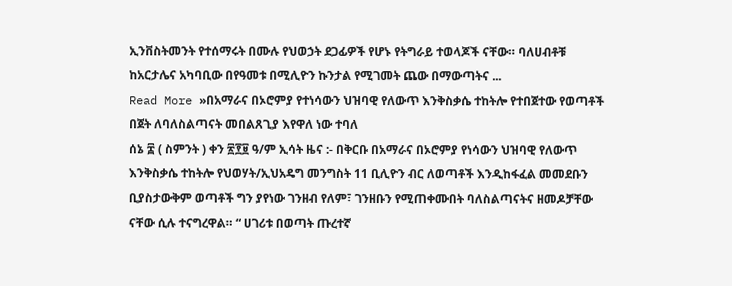ኢንቨስትመንት የተሰማሩት በሙሉ የህወኃት ደጋፊዎች የሆኑ የትግራይ ተወላጆች ናቸው። ባለሀብቶቹ ከአርታሌና አካባቢው በየዓመቱ በሚሊዮን ኩንታል የሚገመት ጨው በማውጣትና ...
Read More »በአማራና በኦሮምያ የተነሳውን ህዝባዊ የለውጥ እንቅስቃሴ ተከትሎ የተበጀተው የወጣቶች በጀት ለባለስልጣናት መበልጸጊያ እየዋለ ነው ተባለ
ሰኔ ፰ ( ስምንት ) ቀን ፳፻፱ ዓ/ም ኢሳት ዜና :- በቅርቡ በአማራና በኦሮምያ የነሳውን ህዝባዊ የለውጥ እንቅስቃሴ ተከትሎ የህወሃት/ኢህአዴግ መንግስት 11 ቢሊዮን ብር ለወጣቶች እንዲከፋፈል መመደቡን ቢያስታውቅም ወጣቶች ግን ያየነው ገንዘብ የለም፣ ገንዘቡን የሚጠቀሙበት ባለስልጣናትና ዘመዶቻቸው ናቸው ሲሉ ተናግረዋል። “ ሀገሪቱ በወጣት ጡረተኛ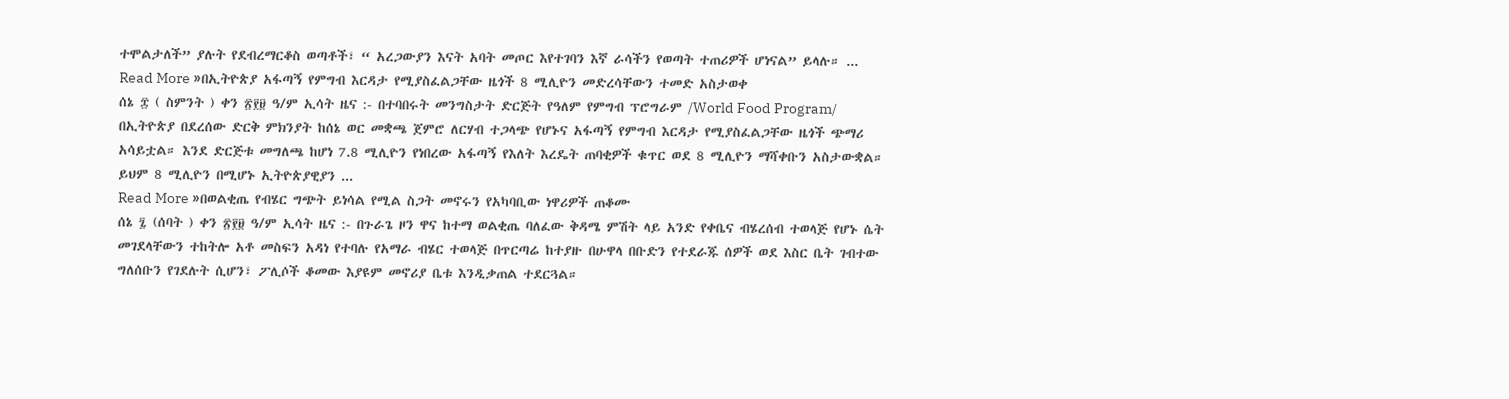ተሞልታለች” ያሉት የደብረማርቆስ ወጣቶች፣ “ አረጋውያን እናት አባት መጦር እየተገባን እኛ ራሳችን የወጣት ተጠሪዎች ሆነናል” ይላሉ። ...
Read More »በኢትዮጵያ አፋጣኝ የምግብ እርዳታ የሚያስፈልጋቸው ዜጎች 8 ሚሊዮን መድረሳቸውን ተመድ አስታወቀ
ሰኔ ፰ ( ስምንት ) ቀን ፳፻፱ ዓ/ም ኢሳት ዜና :- በተባበሩት መንግስታት ድርጅት የዓለም የምግብ ፕሮግራም /World Food Program/ በኢትዮጵያ በደረሰው ድርቅ ምክንያት ከሰኔ ወር መቋጫ ጀምሮ ለርሃብ ተጋላጭ የሆኑና አፋጣኝ የምግብ እርዳታ የሚያስፈልጋቸው ዜጎች ጭማሪ አሳይቷል። እንደ ድርጅቱ መግለጫ ከሆነ 7.8 ሚሊዮን የነበረው አፋጣኝ የእለት እረዴት ጠባቂዎች ቁጥር ወደ 8 ሚሊዮን ማሻቀቡን አስታውቋል። ይህም 8 ሚሊዮን በሚሆኑ ኢትዮጵያዊያን ...
Read More »በወልቂጤ የብሄር ግጭት ይነሳል የሚል ስጋት መኖሩን የአካባቢው ነዋሪዎች ጠቆሙ
ሰኔ ፯ (ሰባት ) ቀን ፳፻፱ ዓ/ም ኢሳት ዜና :- በጉራጌ ዞን ዋና ከተማ ወልቂጤ ባለፈው ቅዳሜ ምሽት ላይ አንድ የቀቤና ብሄረሰብ ተወላጅ የሆኑ ሴት መገደላቸውን ተከትሎ አቶ መስፍን አዳነ የተባሉ የአማራ ብሄር ተወላጅ በጥርጣሬ ከተያዙ በሁዋላ በቡድን የተደራጁ ሰዎች ወደ እስር ቤት ገብተው ግለሰቡን የገደሉት ሲሆን፣ ፖሊሶች ቆመው እያዩም መኖሪያ ቤቱ እንዲቃጠል ተደርጓል።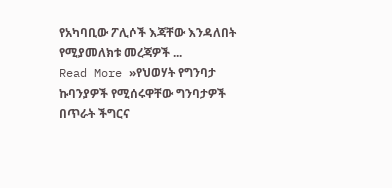የአካባቢው ፖሊሶች እጃቸው እንዳለበት የሚያመለክቱ መረጃዎች ...
Read More »የህወሃት የግንባታ ኩባንያዎች የሚሰሩዋቸው ግንባታዎች በጥራት ችግርና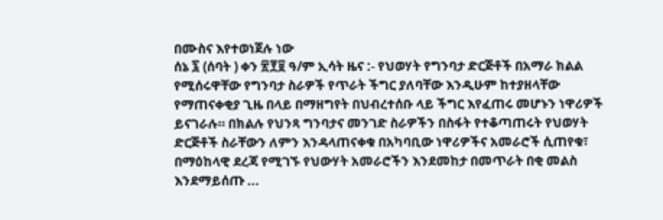በሙስና እየተወነጀሉ ነው
ሰኔ ፯ (ሰባት ) ቀን ፳፻፱ ዓ/ም ኢሳት ዜና :- የህወሃት የግንባታ ድርጅቶች በአማራ ክልል የሚሰሩዋቸው የግንባታ ስራዎች የጥራት ችግር ያለባቸው እንዲሁም ከተያዘላቸው የማጠናቀቂያ ጊዜ በላይ በማዘግየት በህብረተሰቡ ላይ ችግር እየፈጠሩ መሆኑን ነዋሪዎች ይናገራሉ። በክልሉ የህንጻ ግንባታና መንገድ ስራዎችን በስፋት የተቆጣጠሩት የህወሃት ድርጅቶች ስራቸውን ለምን እንዳላጠናቀቁ በአካባቢው ነዋሪዎችና አመራሮች ሲጠየቁ፣ በማዕከላዊ ደረጃ የሚገኙ የህውሃት አመራሮችን እንደመከታ በመጥራት በቂ መልስ እንደማይሰጡ ...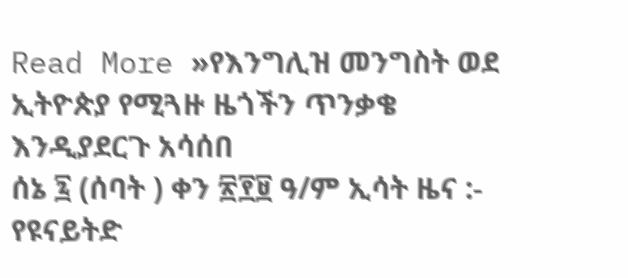Read More »የእንግሊዝ መንግስት ወደ ኢትዮጵያ የሚጓዙ ዜጎችን ጥንቃቄ እንዲያደርጉ አሳሰበ
ሰኔ ፯ (ሰባት ) ቀን ፳፻፱ ዓ/ም ኢሳት ዜና :- የዩናይትድ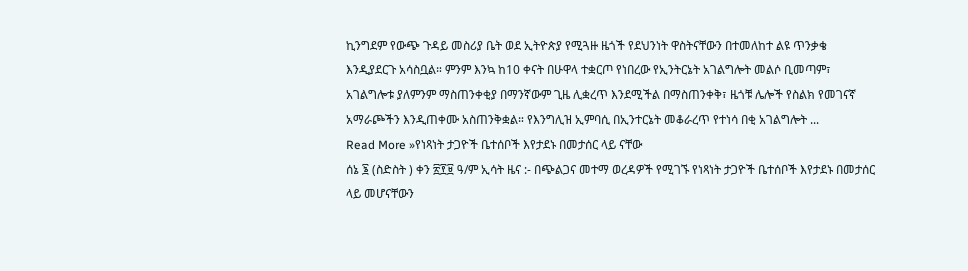ኪንግደም የውጭ ጉዳይ መስሪያ ቤት ወደ ኢትዮጵያ የሚጓዙ ዜጎች የደህንነት ዋስትናቸውን በተመለከተ ልዩ ጥንቃቄ እንዲያደርጉ አሳስቧል። ምንም እንኳ ከ10 ቀናት በሁዋላ ተቋርጦ የነበረው የኢንትርኔት አገልግሎት መልሶ ቢመጣም፣ አገልግሎቱ ያለምንም ማስጠንቀቂያ በማንኛውም ጊዜ ሊቋረጥ እንደሚችል በማስጠንቀቅ፣ ዜጎቹ ሌሎች የስልክ የመገናኛ አማራጮችን እንዲጠቀሙ አስጠንቅቋል። የእንግሊዝ ኢምባሲ በኢንተርኔት መቆራረጥ የተነሳ በቂ አገልግሎት ...
Read More »የነጻነት ታጋዮች ቤተሰቦች እየታደኑ በመታሰር ላይ ናቸው
ሰኔ ፮ (ስድስት ) ቀን ፳፻፱ ዓ/ም ኢሳት ዜና :- በጭልጋና መተማ ወረዳዎች የሚገኙ የነጻነት ታጋዮች ቤተሰቦች እየታደኑ በመታሰር ላይ መሆናቸውን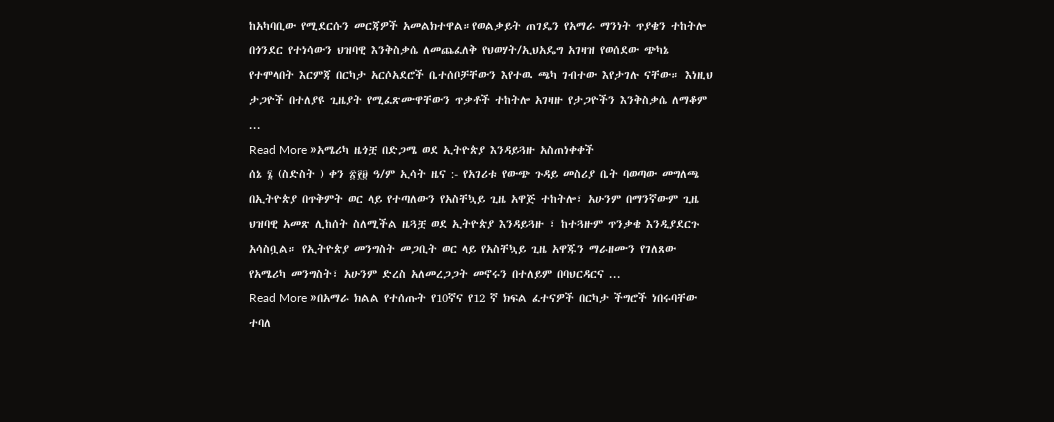ከአካባቢው የሚደርሱን መርጃዎች አመልክተዋል።የወልቃይት ጠገዴን የአማራ ማንነት ጥያቄን ተከትሎ በጎንደር የተነሳውን ህዝባዊ እንቅስቃሴ ለመጨፈለቅ የህወሃት/ኢህአዴግ አገዛዝ የወሰደው ጭካኔ የተሞላበት እርምጃ በርካታ አርሶአደሮች ቤተሰቦቻቸውን እየተዉ ጫካ ገብተው እየታገሉ ናቸው። እነዚህ ታጋዮች በተለያዩ ጊዜያት የሚፈጽሙዋቸውን ጥቃቶች ተከትሎ አገዛዙ የታጋዮችን እንቅስቃሴ ለማቆም ...
Read More »አሜሪካ ዜጎቿ በድጋሜ ወደ ኢትዮጵያ እንዳይጓዙ አስጠነቀቀች
ሰኔ ፮ (ስድስት ) ቀን ፳፻፱ ዓ/ም ኢሳት ዜና :- የአገሪቱ የውጭ ጉዳይ መስሪያ ቤት ባወጣው መግለጫ በኢትዮጵያ በጥቅምት ወር ላይ የተጣለውን የአስቸኳይ ጊዜ አዋጅ ተከትሎ፣ አሁንም በማንኛውም ጊዜ ህዝባዊ አመጽ ሊከሰት ስለሚችል ዜጓቿ ወደ ኢትዮጵያ እንዳይጓዙ ፣ ከተጓዙም ጥንቃቄ እንዲያደርጉ አሳስቧል። የኢትዮጵያ መንግስት መጋቢት ወር ላይ የአስቸኳይ ጊዜ አዋጁን ማራዘሙን የገለጸው የአሜሪካ መንግስት፣ አሁንም ድረስ አለመረጋጋት መኖሩን በተለይም በባህርዳርና ...
Read More »በአማራ ክልል የተሰጡት የ10ኛና የ12 ኛ ክፍል ፈተናዎች በርካታ ችግሮች ነበሩባቸው ተባለ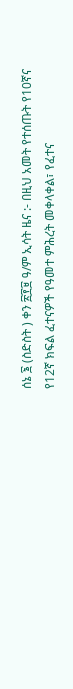ሰኔ ፮ (ስድስት ) ቀን ፳፻፱ ዓ/ም ኢሳት ዜና :- በዚህ አመት የተሰጡት የ10ኛና የ12ኛ ክፍል ፈተናዎች የዓመተ ምሕረት መቀላቀል፣ የፈተና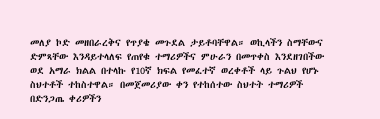መለያ ኮድ መዘበራረቅና የጥያቄ መጉደል ታይቶባቸዋል። ወኪላችን ስማቸውና ድምጻቸው እንዳይተላለፍ የጠየቁ ተማሪዎችና ምሁራን በመጥቀስ እንደዘገበችው ወደ አማራ ክልል በተላኩ የ10ኛ ክፍል የመፈተኛ ወረቀቶች ላይ ጉልህ የሆኑ ስህተቶች ተከስተዋል። በመጀመሪያው ቀን የተከሰተው ስህተት ተማሪዎች በድንጋጤ ቀሪዎችን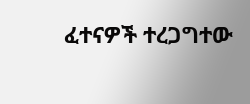ፈተናዎች ተረጋግተው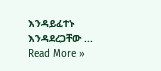እንዳይፈተኑ እንዳደረጋቸው ...
Read More »